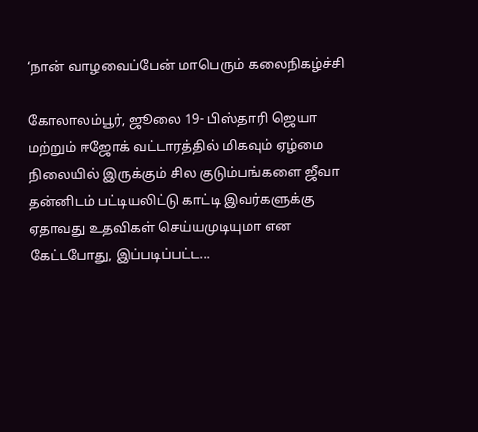‘நான் வாழவைப்பேன் மாபெரும் கலைநிகழ்ச்சி

கோலாலம்பூர், ஜூலை 19- பிஸ்தாரி ஜெயா மற்றும் ஈஜோக் வட்டாரத்தில் மிகவும் ஏழ்மை நிலையில் இருக்கும் சில குடும்பங்களை ஜீவா தன்னிடம் பட்டியலிட்டு காட்டி இவர்களுக்கு ஏதாவது உதவிகள் செய்யமுடியுமா என கேட்டபோது, இப்படிப்பட்ட...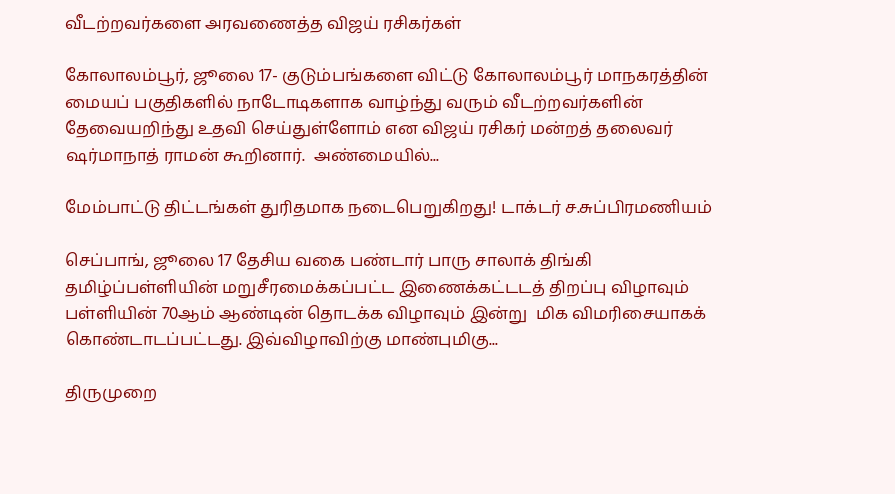வீடற்றவர்களை அரவணைத்த விஜய் ரசிகர்கள்

கோலாலம்பூர், ஜூலை 17- குடும்பங்களை விட்டு கோலாலம்பூர் மாநகரத்தின் மையப் பகுதிகளில் நாடோடிகளாக வாழ்ந்து வரும் வீடற்றவர்களின் தேவையறிந்து உதவி செய்துள்ளோம் என விஜய் ரசிகர் மன்றத் தலைவர் ஷர்மாநாத் ராமன் கூறினார்.  அண்மையில்...

மேம்பாட்டு திட்டங்கள் துரிதமாக நடைபெறுகிறது! டாக்டர் ச.சுப்பிரமணியம்

செப்பாங், ஜூலை 17 தேசிய வகை பண்டார் பாரு சாலாக் திங்கி தமிழ்ப்பள்ளியின் மறுசீரமைக்கப்பட்ட இணைக்கட்டடத் திறப்பு விழாவும் பள்ளியின் 70ஆம் ஆண்டின் தொடக்க விழாவும் இன்று  மிக விமரிசையாகக் கொண்டாடப்பட்டது. இவ்விழாவிற்கு மாண்புமிகு...

திருமுறை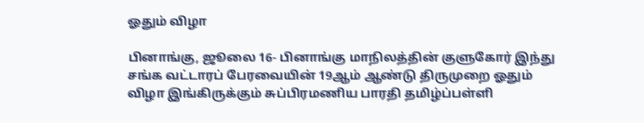ஓதும் விழா

பினாங்கு, ஜூலை 16- பினாங்கு மாநிலத்தின் குளுகோர் இந்து சங்க வட்டாரப் பேரவையின் 19ஆம் ஆண்டு திருமுறை ஓதும் விழா இங்கிருக்கும் சுப்பிரமணிய பாரதி தமிழ்ப்பள்ளி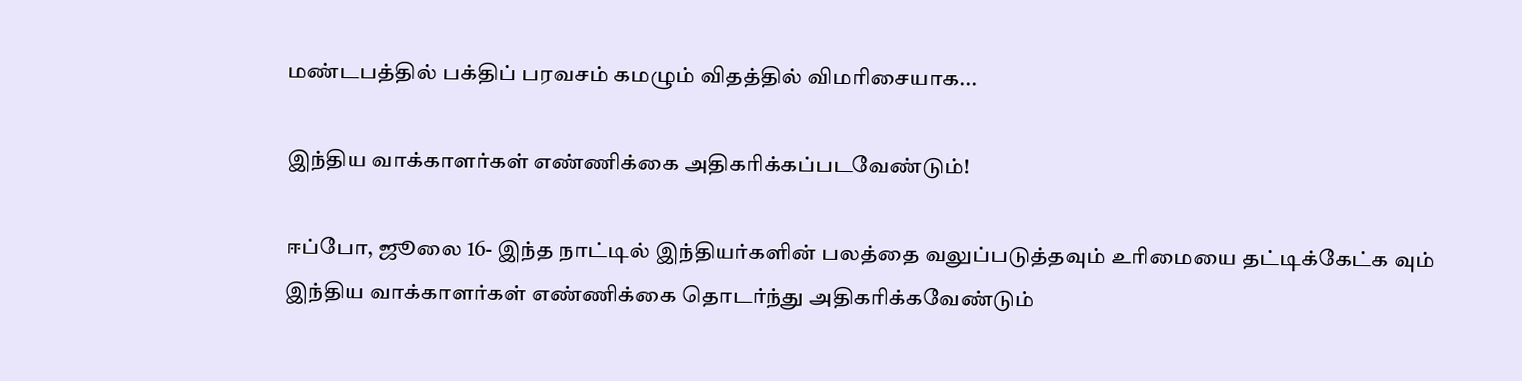மண்டபத்தில் பக்திப் பரவசம் கமழும் விதத்தில் விமரிசையாக...

இந்திய வாக்காளர்கள் எண்ணிக்கை அதிகரிக்கப்படவேண்டும்!

ஈப்போ, ஜூலை 16- இந்த நாட்டில் இந்தியர்களின் பலத்தை வலுப்படுத்தவும் உரிமையை தட்டிக்கேட்க வும் இந்திய வாக்காளர்கள் எண்ணிக்கை தொடர்ந்து அதிகரிக்கவேண்டும்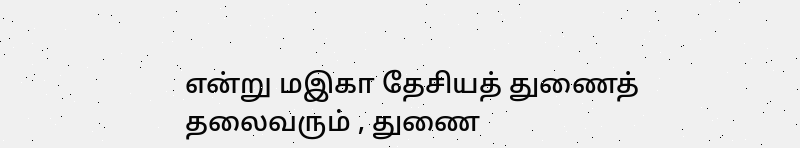என்று மஇகா தேசியத் துணைத் தலைவரும் , துணை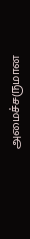அமைச்சருமான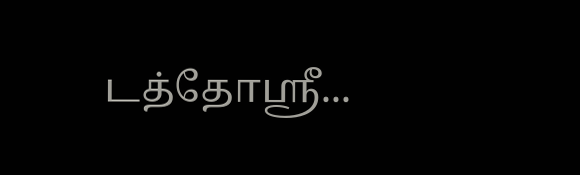டத்தோஸ்ரீ...